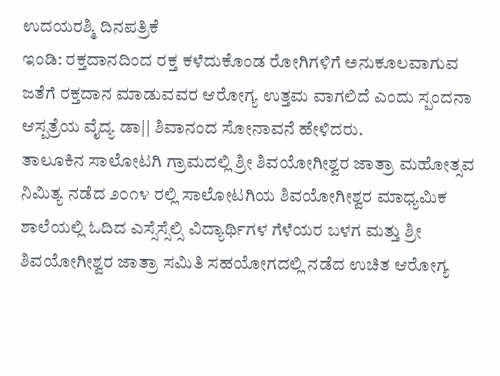ಉದಯರಶ್ಮಿ ದಿನಪತ್ರಿಕೆ
ಇಂಡಿ: ರಕ್ತದಾನದಿಂದ ರಕ್ತ ಕಳೆದುಕೊಂಡ ರೋಗಿಗಳಿಗೆ ಅನುಕೂಲವಾಗುವ ಜತೆಗೆ ರಕ್ತದಾನ ಮಾಡುವವರ ಆರೋಗ್ಯ ಉತ್ತಮ ವಾಗಲಿದೆ ಎಂದು ಸ್ಪಂದನಾ ಆಸ್ಪತ್ರೆಯ ವೈದ್ಯ ಡಾ|| ಶಿವಾನಂದ ಸೋನಾವನೆ ಹೇಳಿದರು.
ತಾಲೂಕಿನ ಸಾಲೋಟಗಿ ಗ್ರಾಮದಲ್ಲಿ ಶ್ರೀ ಶಿವಯೋಗೀಶ್ವರ ಜಾತ್ರಾ ಮಹೋತ್ಸವ ನಿಮಿತ್ಯ ನಡೆದ ೨೦೧೪ ರಲ್ಲಿ ಸಾಲೋಟಗಿಯ ಶಿವಯೋಗೀಶ್ವರ ಮಾಧ್ಯಮಿಕ ಶಾಲೆಯಲ್ಲಿ ಓದಿದ ಎಸ್ಸೆಸ್ಸೆಲ್ಸಿ ವಿದ್ಯಾರ್ಥಿಗಳ ಗೆಳೆಯರ ಬಳಗ ಮತ್ತು ಶ್ರೀ ಶಿವಯೋಗೀಶ್ವರ ಜಾತ್ರಾ ಸಮಿತಿ ಸಹಯೋಗದಲ್ಲಿ ನಡೆದ ಉಚಿತ ಆರೋಗ್ಯ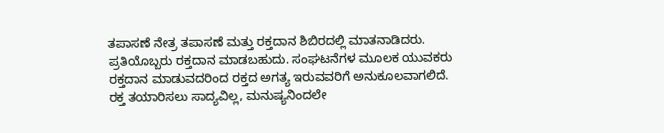ತಪಾಸಣೆ ನೇತ್ರ ತಪಾಸಣೆ ಮತ್ತು ರಕ್ತದಾನ ಶಿಬಿರದಲ್ಲಿ ಮಾತನಾಡಿದರು.
ಪ್ರತಿಯೊಬ್ಬರು ರಕ್ತದಾನ ಮಾಡಬಹುದು. ಸಂಘಟನೆಗಳ ಮೂಲಕ ಯುವಕರು ರಕ್ತದಾನ ಮಾಡುವದರಿಂದ ರಕ್ತದ ಅಗತ್ಯ ಇರುವವರಿಗೆ ಅನುಕೂಲವಾಗಲಿದೆ. ರಕ್ತ ತಯಾರಿಸಲು ಸಾದ್ಯವಿಲ್ಲ, ಮನುಷ್ಯನಿಂದಲೇ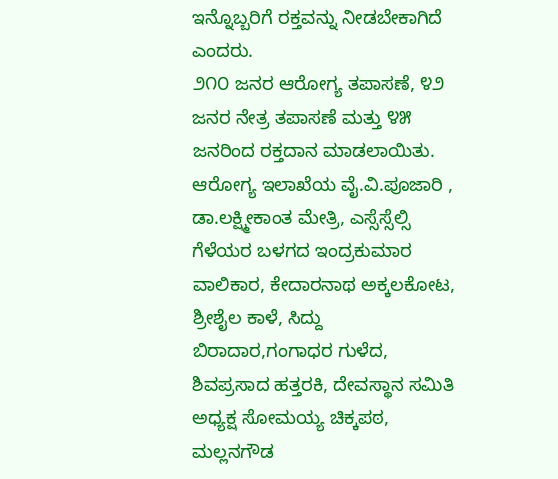ಇನ್ನೊಬ್ಬರಿಗೆ ರಕ್ತವನ್ನು ನೀಡಬೇಕಾಗಿದೆ ಎಂದರು.
೨೧೦ ಜನರ ಆರೋಗ್ಯ ತಪಾಸಣೆ, ೪೨ ಜನರ ನೇತ್ರ ತಪಾಸಣೆ ಮತ್ತು ೪೫ ಜನರಿಂದ ರಕ್ತದಾನ ಮಾಡಲಾಯಿತು.
ಆರೋಗ್ಯ ಇಲಾಖೆಯ ವೈ.ವಿ.ಪೂಜಾರಿ , ಡಾ.ಲಕ್ಷ್ಮೀಕಾಂತ ಮೇತ್ರಿ, ಎಸ್ಸೆಸ್ಸೆಲ್ಸಿ ಗೆಳೆಯರ ಬಳಗದ ಇಂದ್ರಕುಮಾರ ವಾಲಿಕಾರ, ಕೇದಾರನಾಥ ಅಕ್ಕಲಕೋಟ, ಶ್ರೀಶೈಲ ಕಾಳೆ, ಸಿದ್ದು ಬಿರಾದಾರ,ಗಂಗಾಧರ ಗುಳೆದ, ಶಿವಪ್ರಸಾದ ಹತ್ತರಕಿ, ದೇವಸ್ಥಾನ ಸಮಿತಿ ಅಧ್ಯಕ್ಷ ಸೋಮಯ್ಯ ಚಿಕ್ಕಪಠ, ಮಲ್ಲನಗೌಡ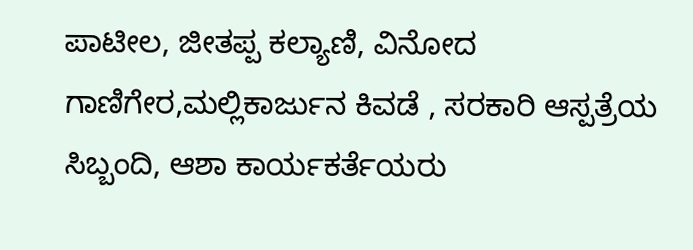ಪಾಟೀಲ, ಜೀತಪ್ಪ ಕಲ್ಯಾಣಿ, ವಿನೋದ ಗಾಣಿಗೇರ,ಮಲ್ಲಿಕಾರ್ಜುನ ಕಿವಡೆ , ಸರಕಾರಿ ಆಸ್ಪತ್ರೆಯ ಸಿಬ್ಬಂದಿ, ಆಶಾ ಕಾರ್ಯಕರ್ತೆಯರು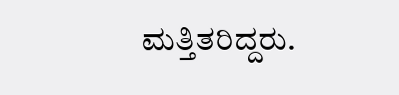ಮತ್ತಿತರಿದ್ದರು.